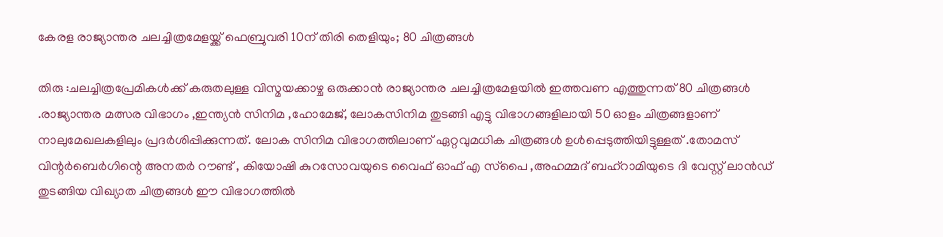കേരള രാജ്യാന്തര ചലച്ചിത്രമേളയ്ക്ക് ഫെബ്രുവരി 10ന് തിരി തെളിയും; 80 ചിത്രങ്ങള്‍

തിരു :ചലച്ചിത്രപ്രേമികള്‍ക്ക് കരുതലുള്ള വിസ്മയക്കാഴ്ച ഒരുക്കാന്‍ രാജ്യാന്തര ചലച്ചിത്രമേളയില്‍ ഇത്തവണ എത്തുന്നത് 80 ചിത്രങ്ങള്‍ .രാജ്യാന്തര മത്സര വിഭാഗം ,ഇന്ത്യന്‍ സിനിമ ,ഹോമേജ്, ലോകസിനിമ തുടങ്ങി എട്ടു വിഭാഗങ്ങളിലായി 50 ഓളം ചിത്രങ്ങളാണ് നാലുമേഖലകളിലും പ്രദര്‍ശിപ്പിക്കുന്നത്. ലോക സിനിമ വിഭാഗത്തിലാണ് ഏറ്റവുമധിക ചിത്രങ്ങള്‍ ഉള്‍പ്പെടുത്തിയിട്ടുള്ളത് .തോമസ് വിന്റര്‍ബെര്‍ഗിന്റെ അനതര്‍ റൗണ്ട് , കിയോഷി കുറസോവയുടെ വൈഫ് ഓഫ് എ സ്‌പൈ ,അഹമ്മദ് ബഹ്റാമിയുടെ ദി വേസ്റ്റ് ലാന്‍ഡ് തുടങ്ങിയ വിഖ്യാത ചിത്രങ്ങള്‍ ഈ വിഭാഗത്തില്‍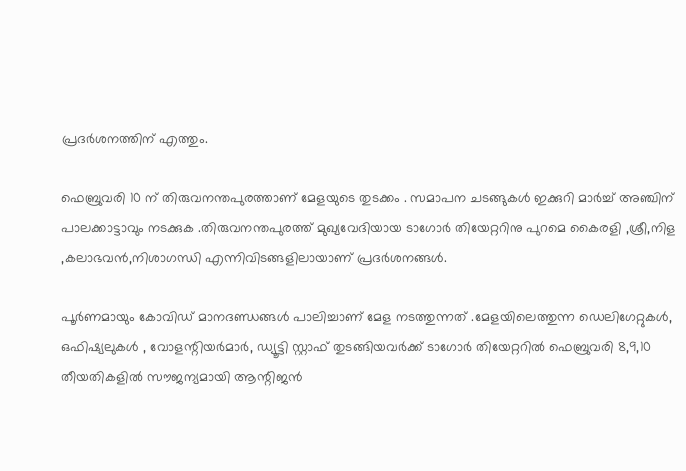പ്രദര്‍ശനത്തിന് എത്തും.

ഫെബ്രുവരി 10 ന് തിരുവനന്തപുരത്താണ് മേളയുടെ തുടക്കം . സമാപന ചടങ്ങുകള്‍ ഇക്കുറി മാര്‍ച്ച് അഞ്ചിന് പാലക്കാട്ടാവും നടക്കുക .തിരുവനന്തപുരത്ത് മുഖ്യവേദിയായ ടാഗോര്‍ തിയേറ്ററിനു പുറമെ കൈരളി ,ശ്രീ,നിള ,കലാഭവന്‍,നിശാഗന്ധി എന്നിവിടങ്ങളിലായാണ് പ്രദര്‍ശനങ്ങള്‍.

പൂര്‍ണമായും കോവിഡ് മാനദണ്ഡങ്ങള്‍ പാലിച്ചാണ് മേള നടത്തുന്നത് .മേളയിലെത്തുന്ന ഡെലിഗേറ്റുകള്‍, ഒഫിഷ്യലുകള്‍ , വോളന്റിയര്‍മാര്‍, ഡ്യൂട്ടി സ്റ്റാഫ് തുടങ്ങിയവര്‍ക്ക് ടാഗോര്‍ തിയേറ്ററില്‍ ഫെബ്രുവരി 8,9,10 തീയതികളില്‍ സൗജന്യമായി ആന്റിജന്‍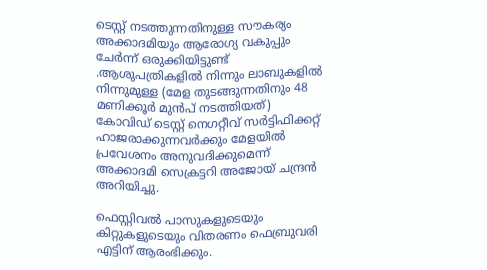ടെസ്റ്റ് നടത്തുന്നതിനുള്ള സൗകര്യം അക്കാദമിയും ആരോഗ്യ വകുപ്പും ചേര്‍ന്ന് ഒരുക്കിയിട്ടുണ്ട് .ആശുപത്രികളില്‍ നിന്നും ലാബുകളില്‍ നിന്നുമുള്ള (മേള തുടങ്ങുന്നതിനും 48 മണിക്കൂര്‍ മുന്‍പ് നടത്തിയത്) കോവിഡ് ടെസ്റ്റ് നെഗറ്റീവ് സര്‍ട്ടിഫിക്കറ്റ് ഹാജരാക്കുന്നവര്‍ക്കും മേളയില്‍ പ്രവേശനം അനുവദിക്കുമെന്ന് അക്കാദമി സെക്രട്ടറി അജോയ് ചന്ദ്രന്‍ അറിയിച്ചു.

ഫെസ്റ്റിവല്‍ പാസുകളുടെയും കിറ്റുകളുടെയും വിതരണം ഫെബ്രുവരി എട്ടിന് ആരംഭിക്കും.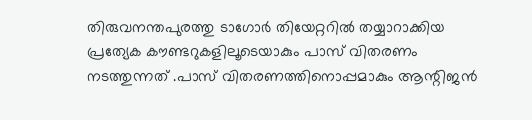തിരുവനന്തപുരത്തു ടാഗോര്‍ തിയേറ്ററില്‍ തയ്യാറാക്കിയ പ്രത്യേക കൗണ്ടറുകളിലൂടെയാകും പാസ് വിതരണം നടത്തുന്നത് .പാസ് വിതരണത്തിനൊപ്പമാകും ആന്റിജന്‍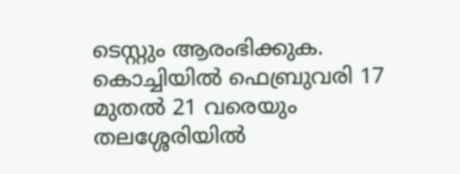ടെസ്റ്റും ആരംഭിക്കുക.
കൊച്ചിയില്‍ ഫെബ്രുവരി 17 മുതല്‍ 21 വരെയും തലശ്ശേരിയില്‍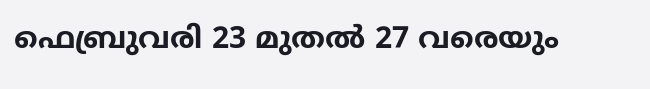ഫെബ്രുവരി 23 മുതല്‍ 27 വരെയും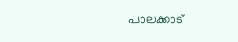പാലക്കാട്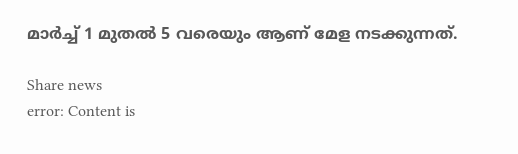മാര്‍ച്ച് 1 മുതല്‍ 5 വരെയും ആണ് മേള നടക്കുന്നത്.

Share news
error: Content is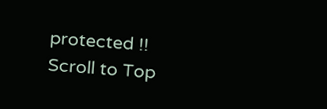protected !!
Scroll to Top